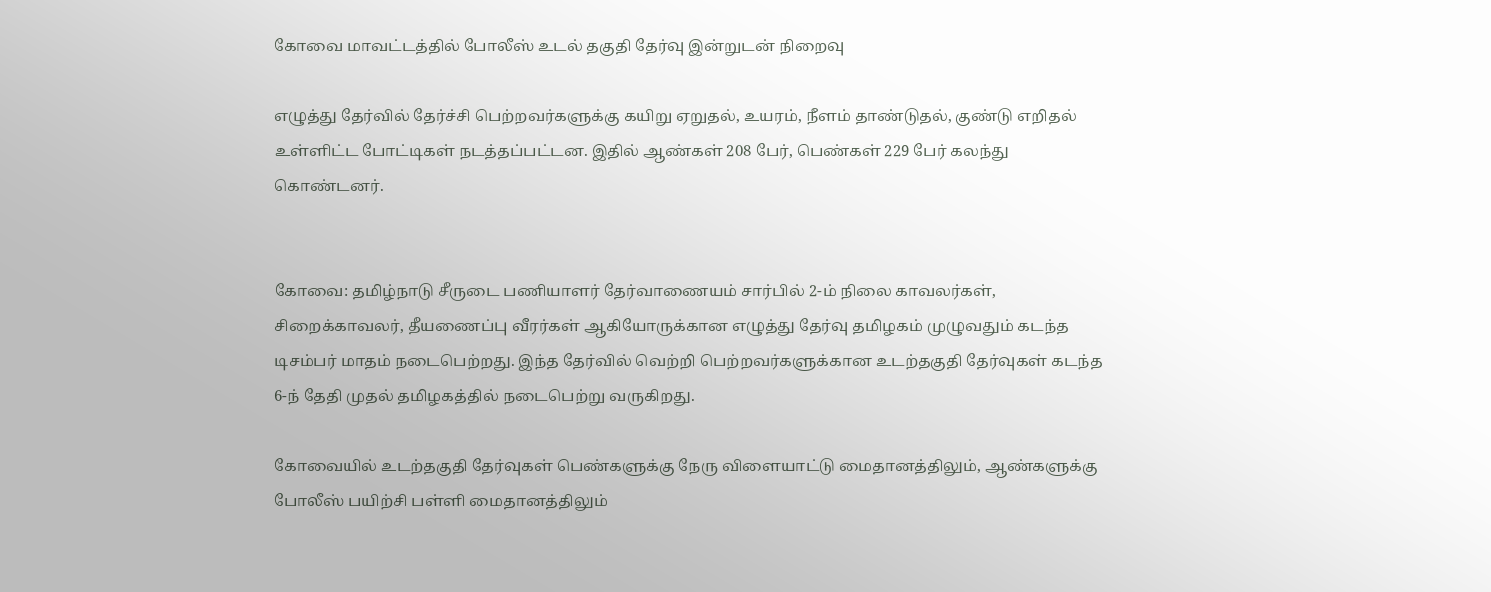கோவை மாவட்டத்தில் போலீஸ் உடல் தகுதி தேர்வு இன்றுடன் நிறைவு

எழுத்து தேர்வில் தேர்ச்சி பெற்றவர்களுக்கு கயிறு ஏறுதல், உயரம், நீளம் தாண்டுதல், குண்டு எறிதல் உள்ளிட்ட போட்டிகள் நடத்தப்பட்டன. இதில் ஆண்கள் 208 பேர், பெண்கள் 229 பேர் கலந்து கொண்டனர்.


கோவை: தமிழ்நாடு சீருடை பணியாளர் தேர்வாணையம் சார்பில் 2-ம் நிலை காவலர்கள், சிறைக்காவலர், தீயணைப்பு வீரர்கள் ஆகியோருக்கான எழுத்து தேர்வு தமிழகம் முழுவதும் கடந்த டிசம்பர் மாதம் நடைபெற்றது. இந்த தேர்வில் வெற்றி பெற்றவர்களுக்கான உடற்தகுதி தேர்வுகள் கடந்த 6-ந் தேதி முதல் தமிழகத்தில் நடைபெற்று வருகிறது.

கோவையில் உடற்தகுதி தேர்வுகள் பெண்களுக்கு நேரு விளையாட்டு மைதானத்திலும், ஆண்களுக்கு போலீஸ் பயிற்சி பள்ளி மைதானத்திலும்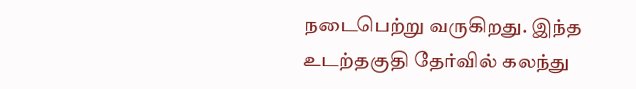நடைபெற்று வருகிறது. இந்த உடற்தகுதி தேர்வில் கலந்து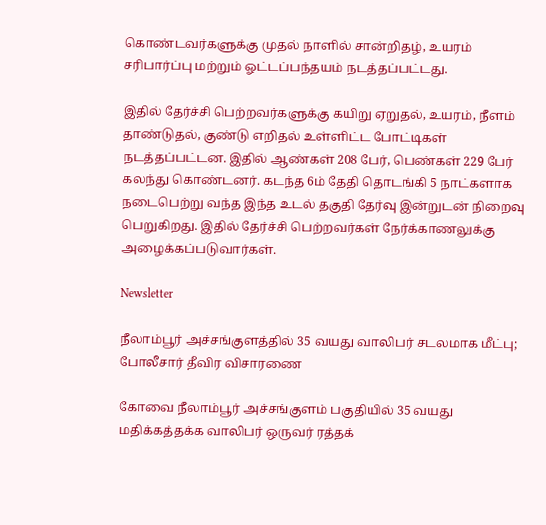கொண்டவர்களுக்கு முதல் நாளில் சான்றிதழ், உயரம் சரிபார்ப்பு மற்றும் ஓட்டப்பந்தயம் நடத்தப்பட்டது.

இதில் தேர்ச்சி பெற்றவர்களுக்கு கயிறு ஏறுதல், உயரம், நீளம் தாண்டுதல், குண்டு எறிதல் உள்ளிட்ட போட்டிகள் நடத்தப்பட்டன. இதில் ஆண்கள் 208 பேர், பெண்கள் 229 பேர் கலந்து கொண்டனர். கடந்த 6ம் தேதி தொடங்கி 5 நாட்களாக நடைபெற்று வந்த இந்த உடல் தகுதி தேர்வு இன்றுடன் நிறைவு பெறுகிறது. இதில் தேர்ச்சி பெற்றவர்கள் நேர்க்காணலுக்கு அழைக்கப்படுவார்கள்.

Newsletter

நீலாம்பூர் அச்சங்குளத்தில் 35 வயது வாலிபர் சடலமாக மீட்பு; போலீசார் தீவிர விசாரணை

கோவை நீலாம்பூர் அச்சங்குளம் பகுதியில் 35 வயது மதிக்கத்தக்க வாலிபர் ஒருவர் ரத்தக்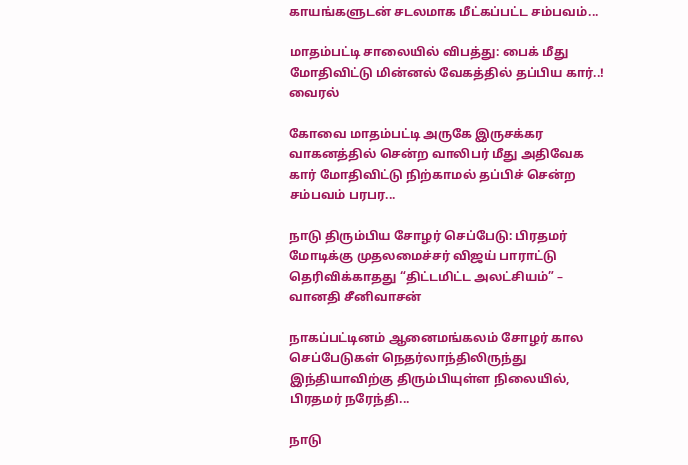காயங்களுடன் சடலமாக மீட்கப்பட்ட சம்பவம்...

மாதம்பட்டி சாலையில் விபத்து: பைக் மீது மோதிவிட்டு மின்னல் வேகத்தில் தப்பிய கார்..! வைரல்

கோவை மாதம்பட்டி அருகே இருசக்கர வாகனத்தில் சென்ற வாலிபர் மீது அதிவேக கார் மோதிவிட்டு நிற்காமல் தப்பிச் சென்ற சம்பவம் பரபர...

நாடு திரும்பிய சோழர் செப்பேடு: பிரதமர் மோடிக்கு முதலமைச்சர் விஜய் பாராட்டு தெரிவிக்காதது “திட்டமிட்ட அலட்சியம்” – வானதி சீனிவாசன்

நாகப்பட்டினம் ஆனைமங்கலம் சோழர் கால செப்பேடுகள் நெதர்லாந்திலிருந்து இந்தியாவிற்கு திரும்பியுள்ள நிலையில், பிரதமர் நரேந்தி...

நாடு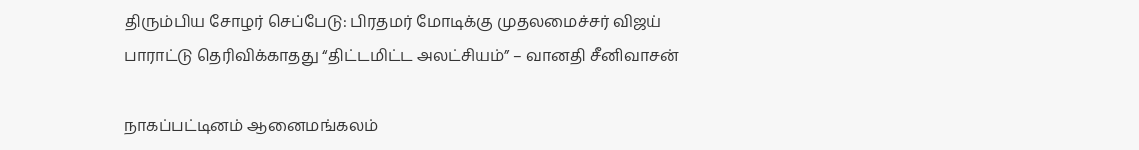திரும்பிய சோழர் செப்பேடு: பிரதமர் மோடிக்கு முதலமைச்சர் விஜய் பாராட்டு தெரிவிக்காதது “திட்டமிட்ட அலட்சியம்” – வானதி சீனிவாசன்

நாகப்பட்டினம் ஆனைமங்கலம்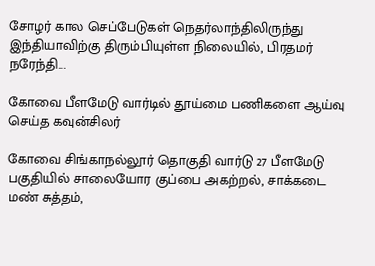சோழர் கால செப்பேடுகள் நெதர்லாந்திலிருந்து இந்தியாவிற்கு திரும்பியுள்ள நிலையில், பிரதமர் நரேந்தி...

கோவை பீளமேடு வார்டில் தூய்மை பணிகளை ஆய்வு செய்த கவுன்சிலர்

கோவை சிங்காநல்லூர் தொகுதி வார்டு 27 பீளமேடு பகுதியில் சாலையோர குப்பை அகற்றல், சாக்கடை மண் சுத்தம்,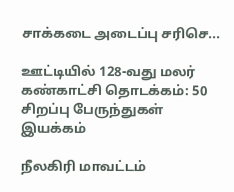சாக்கடை அடைப்பு சரிசெ...

ஊட்டியில் 128-வது மலர் கண்காட்சி தொடக்கம்: 50 சிறப்பு பேருந்துகள் இயக்கம்

நீலகிரி மாவட்டம்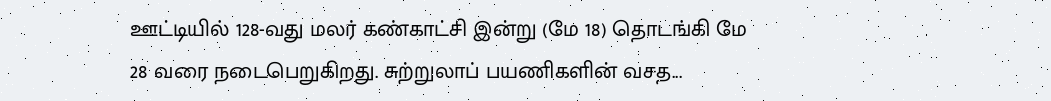ஊட்டியில் 128-வது மலர் கண்காட்சி இன்று (மே 18) தொடங்கி மே 28 வரை நடைபெறுகிறது. சுற்றுலாப் பயணிகளின் வசத...